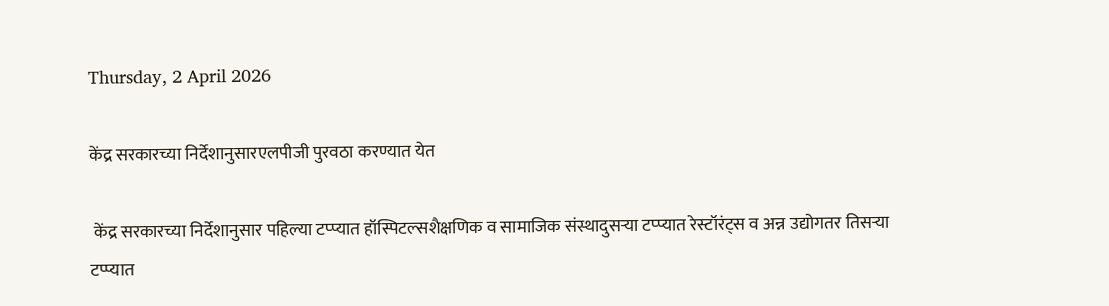Thursday, 2 April 2026

केंद्र सरकारच्या निर्देशानुसारएलपीजी पुरवठा करण्यात येत

 केंद्र सरकारच्या निर्देशानुसार पहिल्या टप्प्यात हॉस्पिटल्सशैक्षणिक व सामाजिक संस्थादुसऱ्या टप्प्यात रेस्टॉरंट्स व अन्न उद्योगतर तिसऱ्या टप्प्यात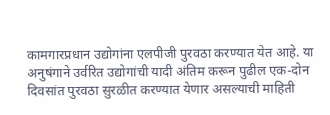कामगारप्रधान उद्योगांना एलपीजी पुरवठा करण्यात येत आहे. या अनुषंगाने उर्वरित उद्योगांची यादी अंतिम करून पुढील एक-दोन दिवसांत पुरवठा सुरळीत करण्यात येणार असल्याची माहिती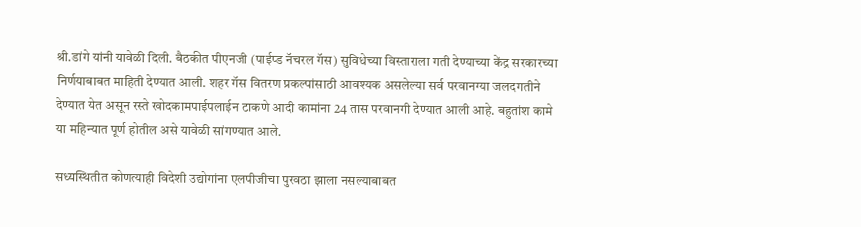श्री.डांगे यांनी यावेळी दिली. बैठकीत पीएनजी (पाईप्ड नॅचरल गॅस) सुविधेच्या विस्ताराला गती देण्याच्या केंद्र सरकारच्या निर्णयाबाबत माहिती देण्यात आली. शहर गॅस वितरण प्रकल्पांसाठी आवश्यक असलेल्या सर्व परवानग्या जलदगतीने देण्यात येत असून रस्ते खोदकामपाईपलाईन टाकणे आदी कामांना 24 तास परवानगी देण्यात आली आहे. बहुतांश कामे या महिन्यात पूर्ण होतील असे यावेळी सांगण्यात आले.

सध्यस्थितीत कोणत्याही विदेशी उद्योगांना एलपीजीचा पुरवठा झाला नसल्याबाबत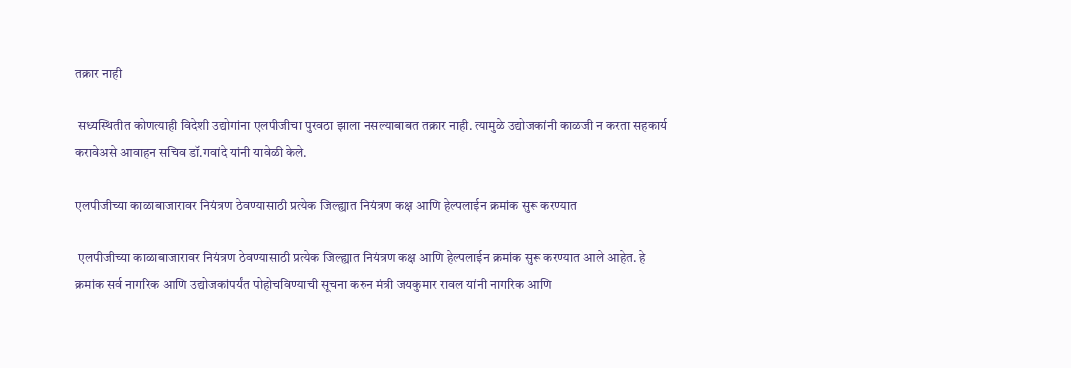तक्रार नाही

 सध्यस्थितीत कोणत्याही विदेशी उद्योगांना एलपीजीचा पुरवठा झाला नसल्याबाबत तक्रार नाही. त्यामुळे उद्योजकांनी काळजी न करता सहकार्य करावेअसे आवाहन सचिव डॉ.गवांदे यांनी यावेळी केले.

एलपीजीच्या काळाबाजारावर नियंत्रण ठेवण्यासाठी प्रत्येक जिल्ह्यात नियंत्रण कक्ष आणि हेल्पलाईन क्रमांक सुरू करण्यात

 एलपीजीच्या काळाबाजारावर नियंत्रण ठेवण्यासाठी प्रत्येक जिल्ह्यात नियंत्रण कक्ष आणि हेल्पलाईन क्रमांक सुरू करण्यात आले आहेत. हे क्रमांक सर्व नागरिक आणि उद्योजकांपर्यंत पोहोचविण्याची सूचना करुन मंत्री जयकुमार रावल यांनी नागरिक आणि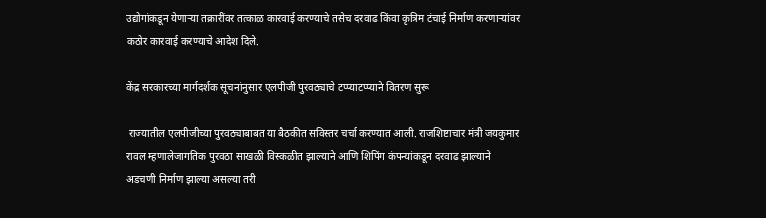उद्योगांकडून येणाऱ्या तक्रारींवर तत्काळ कारवाई करण्याचे तसेच दरवाढ किंवा कृत्रिम टंचाई निर्माण करणाऱ्यांवर कठोर कारवाई करण्याचे आदेश दिले.

केंद्र सरकारच्या मार्गदर्शक सूचनांनुसार एलपीजी पुरवठ्याचे टप्प्याटप्प्याने वितरण सुरू

 राज्यातील एलपीजीच्या पुरवठ्याबाबत या बैठकीत सविस्तर चर्चा करण्यात आली. राजशिष्टाचार मंत्री जयकुमार रावल म्हणालेजागतिक पुरवठा साखळी विस्कळीत झाल्याने आणि शिपिंग कंपन्यांकडून दरवाढ झाल्याने अडचणी निर्माण झाल्या असल्या तरी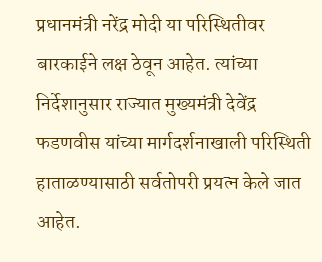प्रधानमंत्री नरेंद्र मोदी या परिस्थितीवर बारकाईने लक्ष ठेवून आहेत. त्यांच्या निर्देशानुसार राज्यात मुख्यमंत्री देवेंद्र फडणवीस यांच्या मार्गदर्शनाखाली परिस्थिती हाताळण्यासाठी सर्वतोपरी प्रयत्न केले जात आहेत.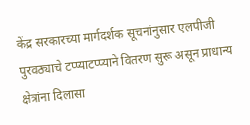केंद्र सरकारच्या मार्गदर्शक सूचनांनुसार एलपीजी पुरवठ्याचे टप्प्याटप्प्याने वितरण सुरू असून प्राधान्य क्षेत्रांना दिलासा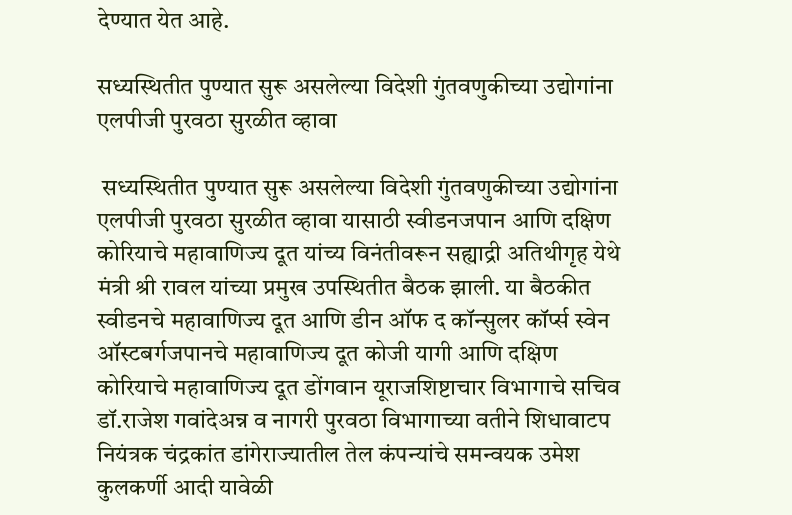देण्यात येत आहे.

सध्यस्थितीत पुण्यात सुरू असलेल्या विदेशी गुंतवणुकीच्या उद्योगांना एलपीजी पुरवठा सुरळीत व्हावा

 सध्यस्थितीत पुण्यात सुरू असलेल्या विदेशी गुंतवणुकीच्या उद्योगांना एलपीजी पुरवठा सुरळीत व्हावा यासाठी स्वीडनजपान आणि दक्षिण कोरियाचे महावाणिज्य दूत यांच्य विनंतीवरून सह्याद्री अतिथीगृह येथे मंत्री श्री रावल यांच्या प्रमुख उपस्थितीत बैठक झाली. या बैठकीत स्वीडनचे महावाणिज्य दूत आणि डीन ऑफ द कॉन्सुलर कॉर्प्स स्वेन ऑस्टबर्गजपानचे महावाणिज्य दूत कोजी यागी आणि दक्षिण कोरियाचे महावाणिज्य दूत डोंगवान यूराजशिष्टाचार विभागाचे सचिव डॉ.राजेश गवांदेअन्न व नागरी पुरवठा विभागाच्या वतीने शिधावाटप नियंत्रक चंद्रकांत डांगेराज्यातील तेल कंपन्यांचे समन्वयक उमेश कुलकर्णी आदी यावेळी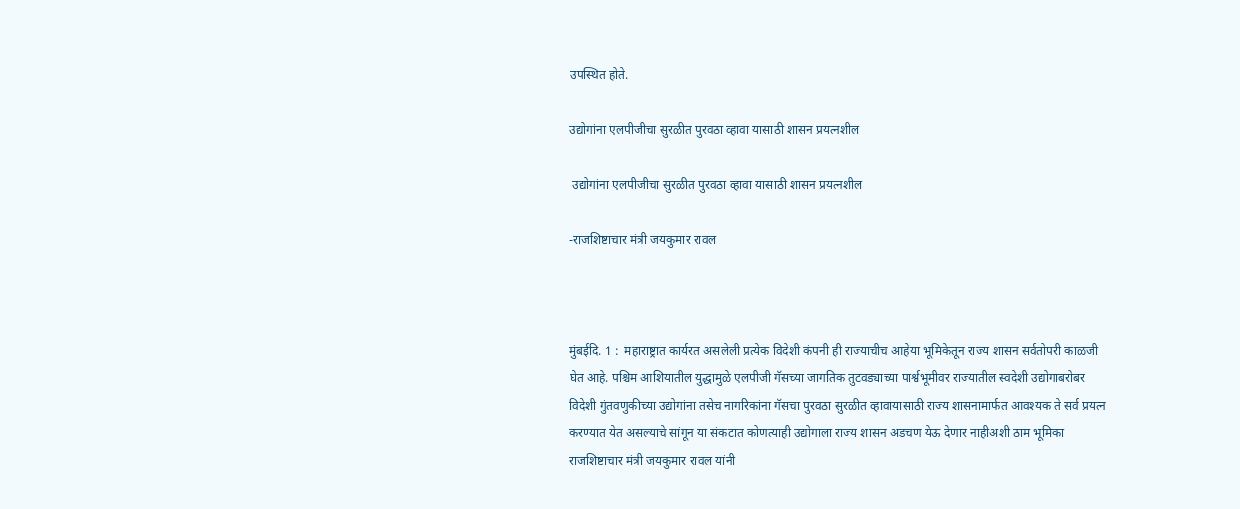उपस्थित होते.

उद्योगांना एलपीजीचा सुरळीत पुरवठा व्हावा यासाठी शासन प्रयत्नशील

 उद्योगांना एलपीजीचा सुरळीत पुरवठा व्हावा यासाठी शासन प्रयत्नशील

-राजशिष्टाचार मंत्री जयकुमार रावल



मुंबईदि. 1 :  महाराष्ट्रात कार्यरत असलेली प्रत्येक विदेशी कंपनी ही राज्याचीच आहेया भूमिकेतून राज्य शासन सर्वतोपरी काळजी घेत आहे. पश्चिम आशियातील युद्धामुळे एलपीजी गॅसच्या जागतिक तुटवड्याच्या पार्श्वभूमीवर राज्यातील स्वदेशी उद्योगाबरोबर विदेशी गुंतवणुकीच्या उद्योगांना तसेच नागरिकांना गॅसचा पुरवठा सुरळीत व्हावायासाठी राज्य शासनामार्फत आवश्यक ते सर्व प्रयत्न करण्यात येत असल्याचे सांगून या संकटात कोणत्याही उद्योगाला राज्य शासन अडचण येऊ देणार नाहीअशी ठाम भूमिका राजशिष्टाचार मंत्री जयकुमार रावल यांनी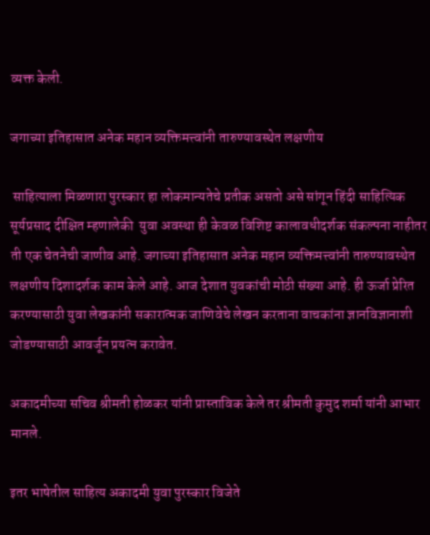व्यक्त केली.

जगाच्या इतिहासात अनेक महान व्यक्तिमत्त्वांनी तारुण्यावस्थेत लक्षणीय

 साहित्याला मिळणारा पुरस्कार हा लोकमान्यतेचे प्रतीक असतो असे सांगून हिंदी साहित्यिक सूर्यप्रसाद दीक्षित म्हणालेकी  युवा अवस्था ही केवळ विशिष्ट कालावधीदर्शक संकल्पना नाहीतर ती एक चेतनेची जाणीव आहे. जगाच्या इतिहासात अनेक महान व्यक्तिमत्त्वांनी तारुण्यावस्थेत लक्षणीय दिशादर्शक काम केले आहे. आज देशात युवकांची मोठी संख्या आहे. ही ऊर्जा प्रेरित करण्यासाठी युवा लेखकांनी सकारात्मक जाणिवेचे लेखन करताना वाचकांना ज्ञानविज्ञानाशी जोडण्यासाठी आवर्जून प्रयत्न करावेत.

अकादमीच्या सचिव श्रीमती होळकर यांनी प्रास्ताविक केले तर श्रीमती कुमुद शर्मा यांनी आभार मानले.

इतर भाषेतील साहित्य अकादमी युवा पुरस्कार विजेते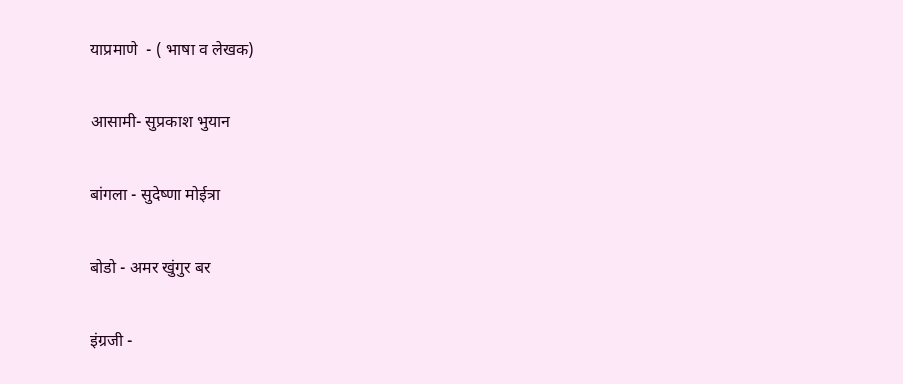याप्रमाणे  - ( भाषा व लेखक)

आसामी- सुप्रकाश भुयान

बांगला - सुदेष्णा मोईत्रा

बोडो - अमर खुंगुर बर

इंग्रजी -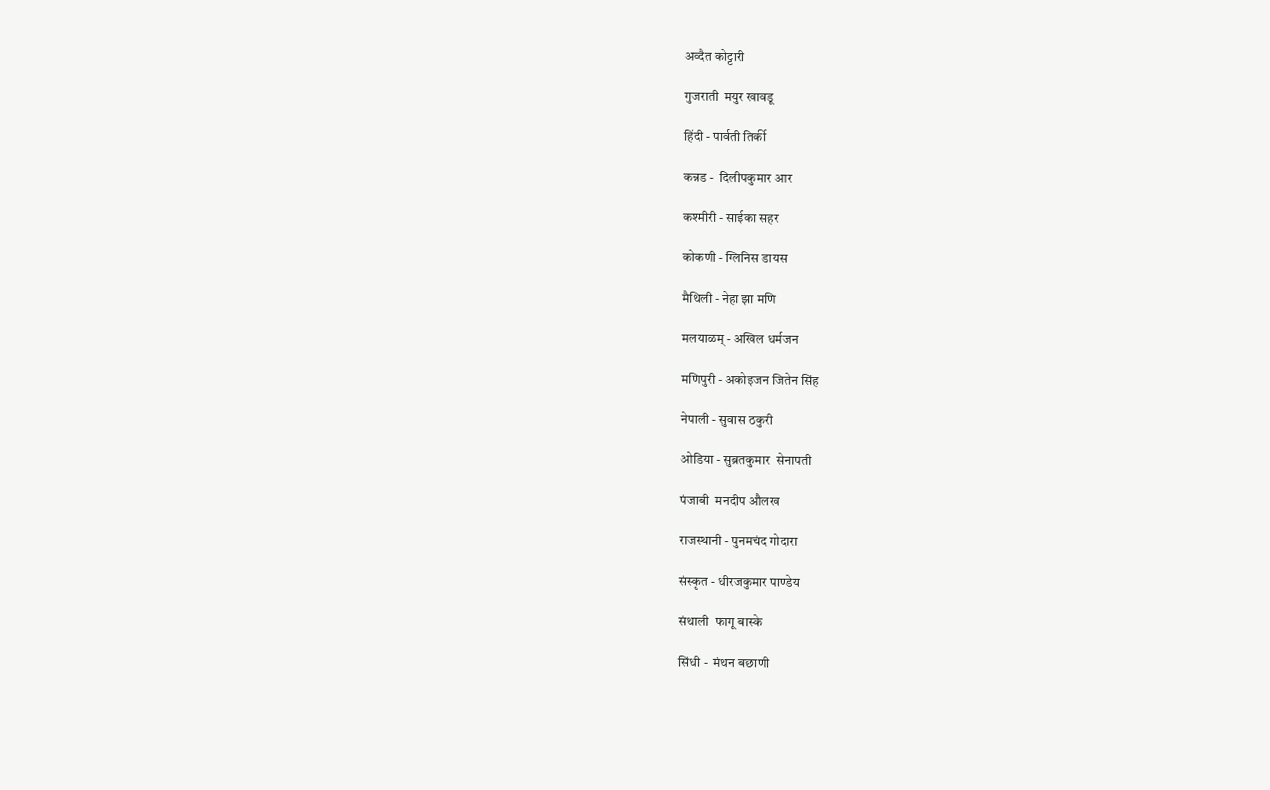अव्दैत कोट्टारी

गुजराती  मयुर खावडू

हिंदी - पार्वती तिर्की

कन्नड -  दिलीपकुमार आर

कश्मीरी - साईका सहर

कोकणी - ग्लिनिस डायस

मैथिली - नेहा झा मणि

मलयाळम् - अखिल धर्मजन

मणिपुरी - अकोइजन जितेन सिंह

नेपाली - सुवास ठकुरी

ओडिया - सुब्रतकुमार  सेनापती

पंजाबी  मनदीप औलख

राजस्थानी - पुनमचंद गोदारा

संस्कृत - धीरजकुमार पाण्डेय

संथाली  फागू बास्के

सिंधी -  मंथन बछाणी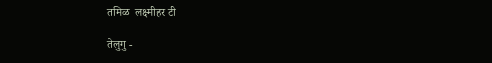तमिळ  लक्ष्मीहर टी

तेलुगु -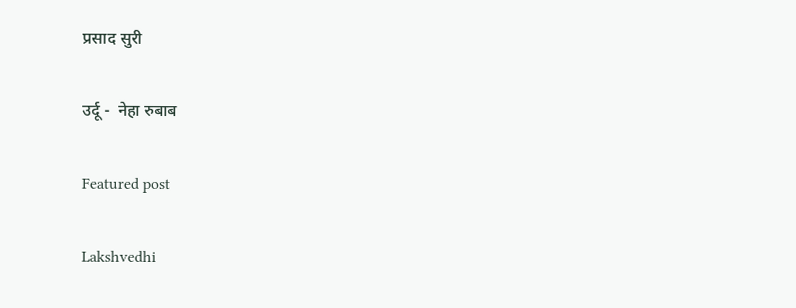प्रसाद सुरी

उर्दू -  नेहा रुबाब

Featured post

Lakshvedhi